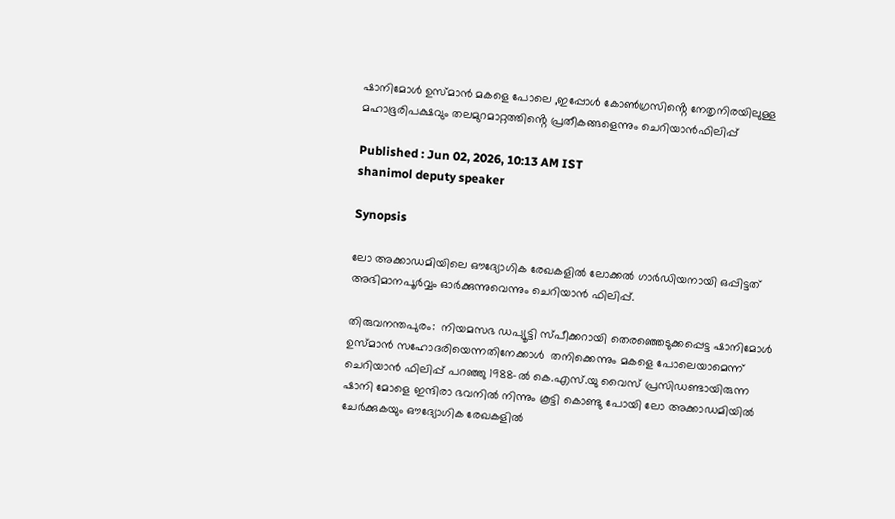ഷാനിമോൾ ഉസ്മാന്‍ മകളെ പോലെ ,ഇപ്പോള്‍ കോൺഗ്രസിൻ്റെ നേതൃനിരയിലുള്ള മഹാഭൂരിപക്ഷവും തലമുറമാറ്റത്തിൻ്റെ പ്രതീകങ്ങളെന്നും ചെറിയാന്‍ഫിലിപ്പ്

Published : Jun 02, 2026, 10:13 AM IST
shanimol deputy speaker

Synopsis

ലോ അക്കാഡമിയിലെ ഔദ്യോഗിക രേഖകളിൽ ലോക്കൽ ഗാർഡിയനായി ഒപ്പിട്ടത് അഭിമാനപൂർവ്വം ഓർക്കുന്നുവെന്നും ചെറിയാന്‍ ഫിലിപ്പ്.

തിരുവനന്തപുരം:  നിയമസഭ ഡപ്യൂട്ടി സ്പീക്കറായി തെരഞ്ഞെടുക്കപ്പെട്ട ഷാനിമോൾ ഉസ്മാൻ സഹോദരിയെന്നതിനേക്കാൾ  തനിക്കെന്നും മകളെ പോലെയാമെന്ന് ചെറിയാൻ ഫിലിപ്പ് പറഞ്ഞു 1988-ൽ കെ.എസ്.യു വൈസ് പ്രസിഡണ്ടായിരുന്ന ഷാനി മോളെ ഇന്ദിരാ ഭവനിൽ നിന്നും കൂട്ടി കൊണ്ടു പോയി ലോ അക്കാഡമിയിൽ ചേർക്കുകയും ഔദ്യോഗിക രേഖകളിൽ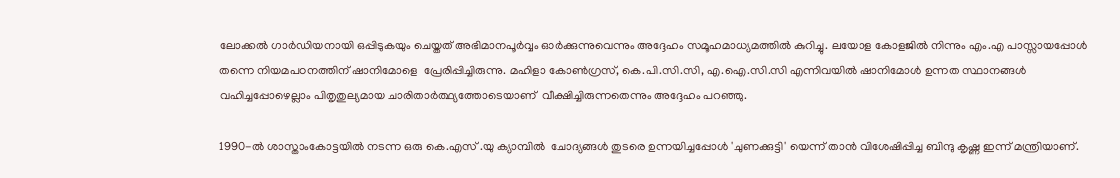ലോക്കൽ ഗാർഡിയനായി ഒപ്പിടുകയും ചെയ്തത് അഭിമാനപൂർവ്വം ഓർക്കുന്നുവെന്നും അദ്ദേഹം സമൂഹമാധ്യമത്തില്‍ കുറിച്ചു. ലയോള കോളജിൽ നിന്നും എം.എ പാസ്സായപ്പോൾ തന്നെ നിയമപഠനത്തിന് ഷാനിമോളെ  പ്രേരിപ്പിച്ചിരുന്നു. മഹിളാ കോൺഗ്രസ്, കെ.പി.സി.സി, എ.ഐ.സി.സി എന്നിവയിൽ ഷാനിമോൾ ഉന്നത സ്ഥാനങ്ങൾ വഹിച്ചപ്പോഴെല്ലാം പിതൃതുല്യമായ ചാരിതാർത്ഥ്യത്തോടെയാണ്  വീക്ഷിച്ചിരുന്നതെന്നും അദ്ദേഹം പറഞ്ഞു.

1990-ൽ ശാസ്താംകോട്ടയിൽ നടന്ന ഒരു കെ.എസ് .യു ക്യാമ്പിൽ  ചോദ്യങ്ങൾ തുടരെ ഉന്നയിച്ചപ്പോൾ 'ചുണക്കുട്ടി' യെന്ന് താൻ വിശേഷിപ്പിച്ച ബിന്ദു കൃഷ്ണ ഇന്ന് മന്ത്രിയാണ്.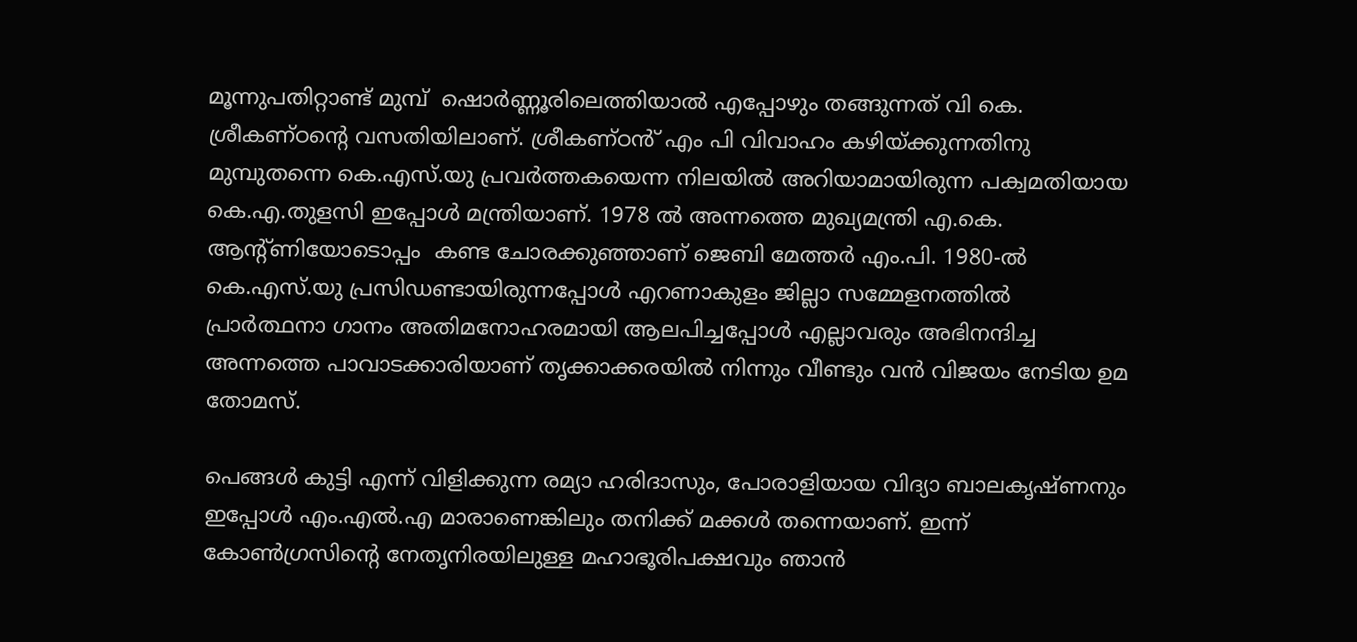മൂന്നുപതിറ്റാണ്ട് മുമ്പ്  ഷൊർണ്ണൂരിലെത്തിയാൽ എപ്പോഴും തങ്ങുന്നത് വി കെ. ശ്രീകണ്ഠൻ്റെ വസതിയിലാണ്. ശ്രീകണ്ഠൻ് എം പി വിവാഹം കഴിയ്ക്കുന്നതിനു മുമ്പുതന്നെ കെ.എസ്.യു പ്രവർത്തകയെന്ന നിലയിൽ അറിയാമായിരുന്ന പക്വമതിയായ കെ.എ.തുളസി ഇപ്പോൾ മന്ത്രിയാണ്. 1978 ൽ അന്നത്തെ മുഖ്യമന്ത്രി എ.കെ. ആൻ്റ്ണിയോടൊപ്പം  കണ്ട ചോരക്കുഞ്ഞാണ് ജെബി മേത്തർ എം.പി. 1980-ൽ  കെ.എസ്.യു പ്രസിഡണ്ടായിരുന്നപ്പോൾ എറണാകുളം ജില്ലാ സമ്മേളനത്തിൽ പ്രാർത്ഥനാ ഗാനം അതിമനോഹരമായി ആലപിച്ചപ്പോൾ എല്ലാവരും അഭിനന്ദിച്ച അന്നത്തെ പാവാടക്കാരിയാണ് തൃക്കാക്കരയിൽ നിന്നും വീണ്ടും വൻ വിജയം നേടിയ ഉമ തോമസ്.

പെങ്ങൾ കുട്ടി എന്ന് വിളിക്കുന്ന രമ്യാ ഹരിദാസും, പോരാളിയായ വിദ്യാ ബാലകൃഷ്ണനും ഇപ്പോൾ എം.എൽ.എ മാരാണെങ്കിലും തനിക്ക് മക്കൾ തന്നെയാണ്. ഇന്ന് കോൺഗ്രസിൻ്റെ നേതൃനിരയിലുള്ള മഹാഭൂരിപക്ഷവും ഞാൻ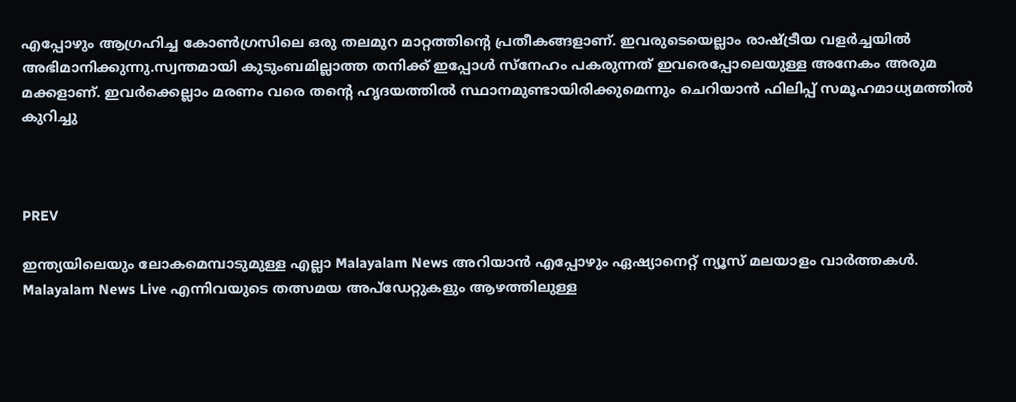എപ്പോഴും ആഗ്രഹിച്ച കോൺഗ്രസിലെ ഒരു തലമുറ മാറ്റത്തിൻ്റെ പ്രതീകങ്ങളാണ്. ഇവരുടെയെല്ലാം രാഷ്ട്രീയ വളർച്ചയിൽ അഭിമാനിക്കുന്നു.സ്വന്തമായി കുടുംബമില്ലാത്ത തനിക്ക് ഇപ്പോൾ സ്നേഹം പകരുന്നത് ഇവരെപ്പോലെയുള്ള അനേകം അരുമ മക്കളാണ്. ഇവർക്കെല്ലാം മരണം വരെ തൻ്റെ ഹൃദയത്തിൽ സ്ഥാനമുണ്ടായിരിക്കുമെന്നും ചെറിയാന്‍ ഫിലിപ്പ് സമൂഹമാധ്യമത്തില്‍ കുറിച്ചു



PREV

ഇന്ത്യയിലെയും ലോകമെമ്പാടുമുള്ള എല്ലാ Malayalam News അറിയാൻ എപ്പോഴും ഏഷ്യാനെറ്റ് ന്യൂസ് മലയാളം വാർത്തകൾ. Malayalam News Live എന്നിവയുടെ തത്സമയ അപ്‌ഡേറ്റുകളും ആഴത്തിലുള്ള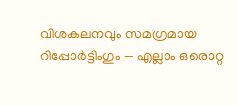വിശകലനവും സമഗ്രമായ റിപ്പോർട്ടിംഗും — എല്ലാം ഒരൊറ്റ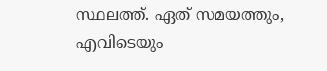സ്ഥലത്ത്. ഏത് സമയത്തും, എവിടെയും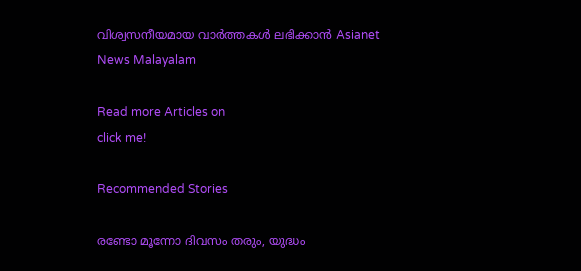വിശ്വസനീയമായ വാർത്തകൾ ലഭിക്കാൻ Asianet News Malayalam

Read more Articles on
click me!

Recommended Stories

രണ്ടോ മൂന്നോ ദിവസം തരും, യുദ്ധം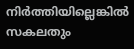നി‍ർത്തിയില്ലെങ്കിൽ സകലതും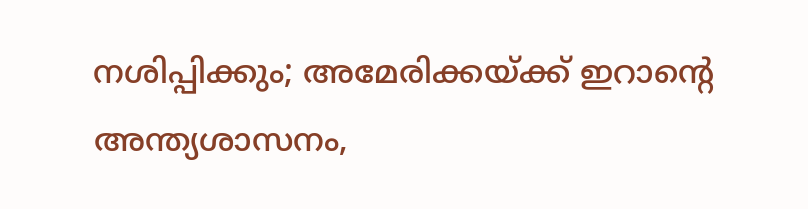നശിപ്പിക്കും; അമേരിക്കയ്ക്ക് ഇറാന്‍റെ അന്ത്യശാസനം,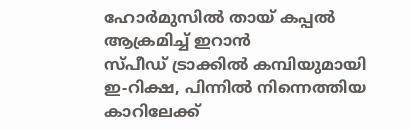ഹോർമുസിൽ തായ് കപ്പൽ ആക്രമിച്ച് ഇറാൻ
സ്പീഡ് ട്രാക്കിൽ കമ്പിയുമായി ഇ-റിക്ഷ, പിന്നിൽ നിന്നെത്തിയ കാറിലേക്ക്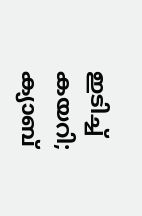ഇടിച്ച് കയറി; ക്യാബ്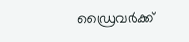ഡ്രൈവ‍ർക്ക്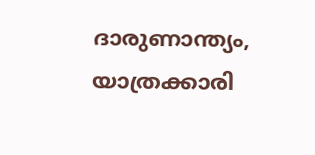ദാരുണാന്ത്യം, യാത്രക്കാരി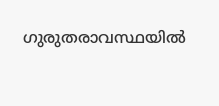ഗുരുതരാവസ്ഥയിൽ